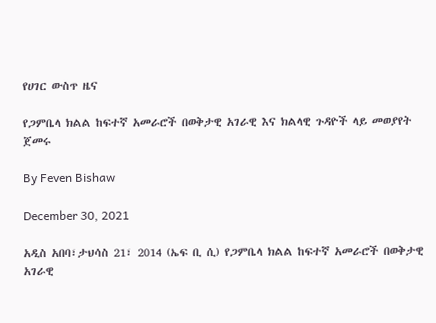የሀገር ውስጥ ዜና

የጋምቤላ ክልል ከፍተኛ አመራሮች በወቅታዊ አገራዊ እና ክልላዊ ጉዳዮች ላይ መወያየት ጀመሩ

By Feven Bishaw

December 30, 2021

አዲስ አበባ፣ታህሳስ 21፣ 2014 (ኤፍ ቢ ሲ) የጋምቤላ ክልል ከፍተኛ አመራሮች በወቅታዊ አገራዊ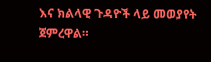እና ክልላዊ ጉዳዮች ላይ መወያየት ጀምረዋል።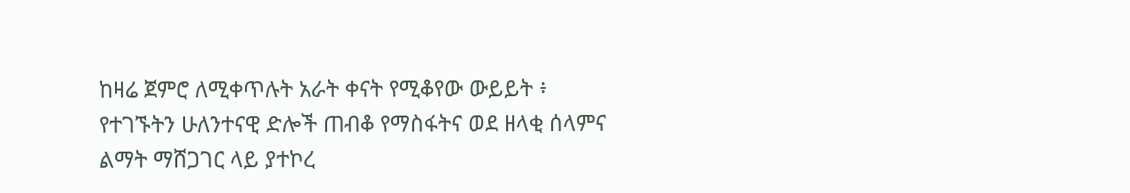ከዛሬ ጀምሮ ለሚቀጥሉት አራት ቀናት የሚቆየው ውይይት ፥ የተገኙትን ሁለንተናዊ ድሎች ጠብቆ የማስፋትና ወደ ዘላቂ ሰላምና ልማት ማሸጋገር ላይ ያተኮረ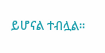ይሆናል ተብሏል፡፡